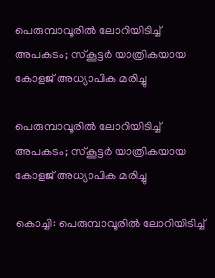പെരുമ്പാവൂരില്‍ ലോറിയിടിച്ച് അപകടം; സ്‌കൂട്ടര്‍ യാത്രികയായ കോളജ് അധ്യാപിക മരിച്ചു

പെരുമ്പാവൂരില്‍ ലോറിയിടിച്ച് അപകടം; സ്‌കൂട്ടര്‍ യാത്രികയായ കോളജ് അധ്യാപിക മരിച്ചു

കൊച്ചി: പെരുമ്പാവൂരില്‍ ലോറിയിടിച്ച്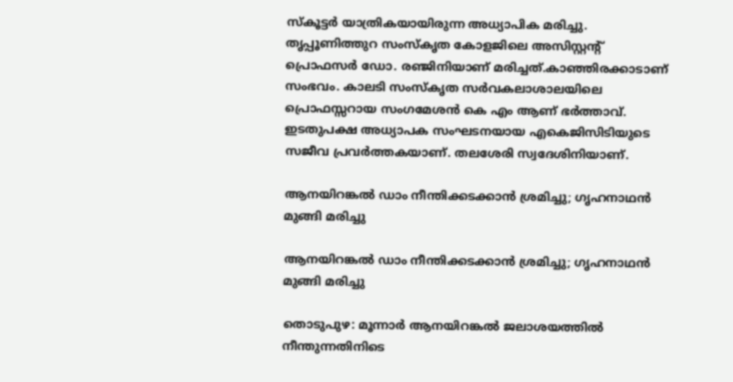സ്‌കൂട്ടര്‍ യാത്രികയായിരുന്ന അധ്യാപിക മരിച്ചു. തൃപ്പൂണിത്തുറ സംസ്‌കൃത കോളജിലെ അസിസ്റ്റന്റ് പ്രൊഫസര്‍ ഡോ. രഞ്ജിനിയാണ് മരിച്ചത്.കാഞ്ഞിരക്കാടാണ് സംഭവം. കാലടി സംസ്‌കൃത സര്‍വകലാശാലയിലെ പ്രൊഫസ്സറായ സംഗമേശന്‍ കെ എം ആണ് ഭര്‍ത്താവ്. ഇടതുപക്ഷ അധ്യാപക സംഘടനയായ എകെജിസിടിയുടെ സജീവ പ്രവര്‍ത്തകയാണ്. തലശേരി സ്വദേശിനിയാണ്.

ആനയിറങ്കല്‍ ഡാം നീന്തിക്കടക്കാന്‍ ശ്രമിച്ചു; ഗൃഹനാഥന്‍ മുങ്ങി മരിച്ചു

ആനയിറങ്കല്‍ ഡാം നീന്തിക്കടക്കാന്‍ ശ്രമിച്ചു; ഗൃഹനാഥന്‍ മുങ്ങി മരിച്ചു

തൊടുപുഴ: മൂന്നാര്‍ ആനയിറങ്കല്‍ ജലാശയത്തില്‍ നീന്തുന്നതിനിടെ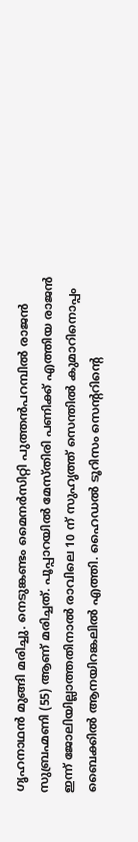ഗൃഹനാഥന്‍ മുങ്ങി മരിച്ചു. നെടുങ്കണ്ടം മൈനര്‍സിറ്റി പുത്തന്‍പറമ്പില്‍ രാജന്‍ സുബ്രഹ്മണി (55) ആണ് മരിച്ചത്. പൂപ്പാറയില്‍ മേസ്തിരി പണിക്ക് എത്തിയ രാജന്‍ ഇന്ന് ജോലിയില്ലാത്തതിനാല്‍ രാവിലെ 10 ന് സുഹൃത്ത് സെന്തില്‍ കുമാറിനൊപ്പം ബൈക്കില്‍ ആനയിറങ്കലില്‍ എത്തി. ഹൈഡല്‍ ടൂറിസം സെന്ററിന്റെ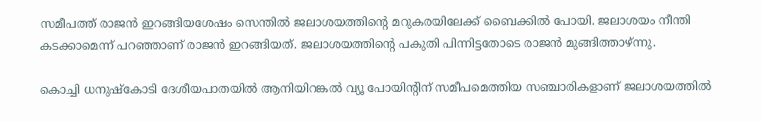സമീപത്ത് രാജന്‍ ഇറങ്ങിയശേഷം സെന്തില്‍ ജലാശയത്തിന്റെ മറുകരയിലേക്ക് ബൈക്കില്‍ പോയി. ജലാശയം നീന്തി കടക്കാമെന്ന് പറഞ്ഞാണ് രാജന്‍ ഇറങ്ങിയത്. ജലാശയത്തിന്റെ പകുതി പിന്നിട്ടതോടെ രാജന്‍ മുങ്ങിത്താഴ്ന്നു.

കൊച്ചി ധനുഷ്‌കോടി ദേശീയപാതയില്‍ ആനിയിറങ്കല്‍ വ്യൂ പോയിന്റിന് സമീപമെത്തിയ സഞ്ചാരികളാണ് ജലാശയത്തില്‍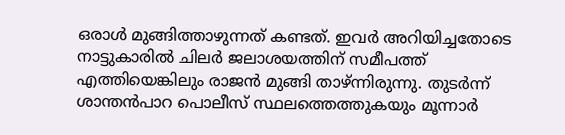ഒരാള്‍ മുങ്ങിത്താഴുന്നത് കണ്ടത്. ഇവര്‍ അറിയിച്ചതോടെ നാട്ടുകാരില്‍ ചിലര്‍ ജലാശയത്തിന് സമീപത്ത് എത്തിയെങ്കിലും രാജന്‍ മുങ്ങി താഴ്ന്നിരുന്നു. തുടര്‍ന്ന് ശാന്തന്‍പാറ പൊലീസ് സ്ഥലത്തെത്തുകയും മൂന്നാര്‍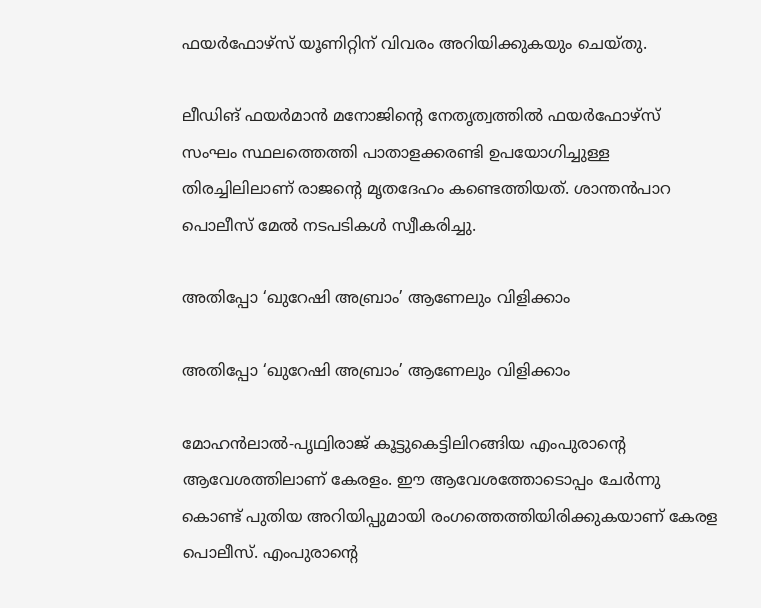ഫയര്‍ഫോഴ്‌സ് യൂണിറ്റിന് വിവരം അറിയിക്കുകയും ചെയ്തു.

ലീഡിങ് ഫയര്‍മാന്‍ മനോജിന്റെ നേതൃത്വത്തില്‍ ഫയര്‍ഫോഴ്‌സ് സംഘം സ്ഥലത്തെത്തി പാതാളക്കരണ്ടി ഉപയോഗിച്ചുള്ള തിരച്ചിലിലാണ് രാജന്റെ മൃതദേഹം കണ്ടെത്തിയത്. ശാന്തന്‍പാറ പൊലീസ് മേല്‍ നടപടികള്‍ സ്വീകരിച്ചു.

അതിപ്പോ ‘ഖുറേഷി അബ്രാം’ ആണേലും വിളിക്കാം

അതിപ്പോ ‘ഖുറേഷി അബ്രാം’ ആണേലും വിളിക്കാം

മോഹന്‍ലാല്‍-പൃഥ്വിരാജ് കൂട്ടുകെട്ടിലിറങ്ങിയ എംപുരാന്റെ ആവേശത്തിലാണ് കേരളം. ഈ ആവേശത്തോടൊപ്പം ചേർന്നു കൊണ്ട് പുതിയ അറിയിപ്പുമായി രംഗത്തെത്തിയിരിക്കുകയാണ് കേരള പൊലീസ്. എംപുരാന്റെ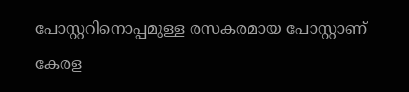പോസ്റ്ററിനൊപ്പമുള്ള രസകരമായ പോസ്റ്റാണ് കേരള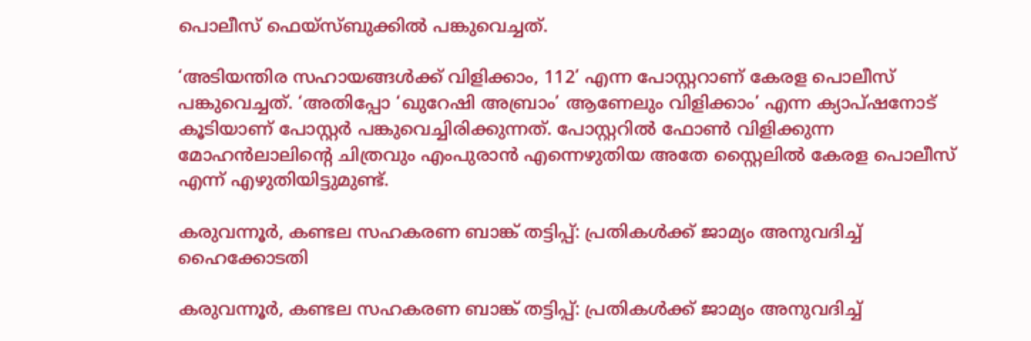പൊലീസ് ഫെയ്സ്ബുക്കില്‍ പങ്കുവെച്ചത്.

‘അടിയന്തിര സഹായങ്ങള്‍ക്ക് വിളിക്കാം, 112’ എന്ന പോസ്റ്ററാണ് കേരള പൊലീസ് പങ്കുവെച്ചത്. ‘അതിപ്പോ ‘ഖുറേഷി അബ്രാം’ ആണേലും വിളിക്കാം’ എന്ന ക്യാപ്ഷനോട് കൂടിയാണ് പോസ്റ്റര്‍ പങ്കുവെച്ചിരിക്കുന്നത്. പോസ്റ്ററില്‍ ഫോണ്‍ വിളിക്കുന്ന മോഹന്‍ലാലിന്റെ ചിത്രവും എംപുരാന്‍ എന്നെഴുതിയ അതേ സ്റ്റൈലില്‍ കേരള പൊലീസ് എന്ന് എഴുതിയിട്ടുമുണ്ട്.

കരുവന്നൂര്‍, കണ്ടല സഹകരണ ബാങ്ക് തട്ടിപ്പ്: പ്രതികള്‍ക്ക് ജാമ്യം അനുവദിച്ച് ഹൈക്കോടതി

കരുവന്നൂര്‍, കണ്ടല സഹകരണ ബാങ്ക് തട്ടിപ്പ്: പ്രതികള്‍ക്ക് ജാമ്യം അനുവദിച്ച്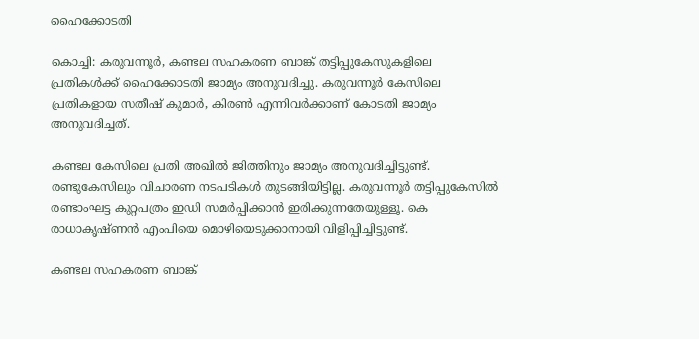ഹൈക്കോടതി

കൊച്ചി: കരുവന്നൂര്‍, കണ്ടല സഹകരണ ബാങ്ക് തട്ടിപ്പുകേസുകളിലെ പ്രതികള്‍ക്ക് ഹൈക്കോടതി ജാമ്യം അനുവദിച്ചു. കരുവന്നൂര്‍ കേസിലെ പ്രതികളായ സതീഷ് കുമാര്‍, കിരണ്‍ എന്നിവര്‍ക്കാണ് കോടതി ജാമ്യം അനുവദിച്ചത്.

കണ്ടല കേസിലെ പ്രതി അഖില്‍ ജിത്തിനും ജാമ്യം അനുവദിച്ചിട്ടുണ്ട്. രണ്ടുകേസിലും വിചാരണ നടപടികള്‍ തുടങ്ങിയിട്ടില്ല. കരുവന്നൂര്‍ തട്ടിപ്പുകേസില്‍ രണ്ടാംഘട്ട കുറ്റപത്രം ഇഡി സമര്‍പ്പിക്കാന്‍ ഇരിക്കുന്നതേയുള്ളൂ. കെ രാധാകൃഷ്ണന്‍ എംപിയെ മൊഴിയെടുക്കാനായി വിളിപ്പിച്ചിട്ടുണ്ട്.

കണ്ടല സഹകരണ ബാങ്ക്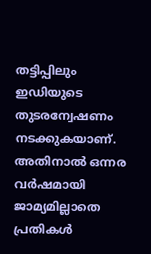തട്ടിപ്പിലും ഇഡിയുടെ തുടരന്വേഷണം നടക്കുകയാണ്. അതിനാല്‍ ഒന്നര വര്‍ഷമായി ജാമ്യമില്ലാതെ പ്രതികള്‍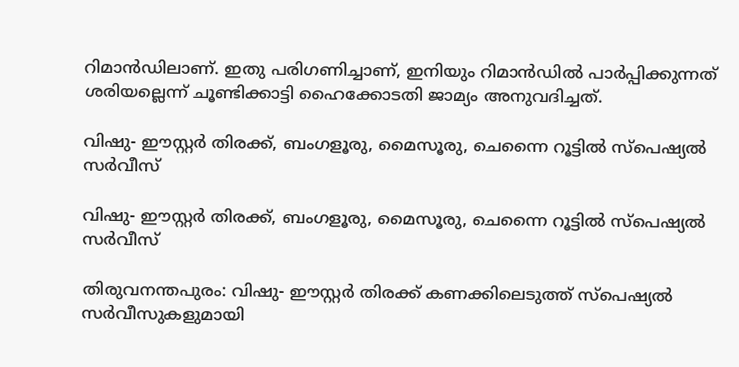റിമാന്‍ഡിലാണ്. ഇതു പരിഗണിച്ചാണ്, ഇനിയും റിമാന്‍ഡില്‍ പാര്‍പ്പിക്കുന്നത് ശരിയല്ലെന്ന് ചൂണ്ടിക്കാട്ടി ഹൈക്കോടതി ജാമ്യം അനുവദിച്ചത്.

വിഷു- ഈസ്റ്റര്‍ തിരക്ക്, ബംഗളൂരു, മൈസൂരു, ചെന്നൈ റൂട്ടില്‍ സ്‌പെഷ്യല്‍ സര്‍വീസ്

വിഷു- ഈസ്റ്റര്‍ തിരക്ക്, ബംഗളൂരു, മൈസൂരു, ചെന്നൈ റൂട്ടില്‍ സ്‌പെഷ്യല്‍ സര്‍വീസ്

തിരുവനന്തപുരം: വിഷു- ഈസ്റ്റര്‍ തിരക്ക് കണക്കിലെടുത്ത് സ്‌പെഷ്യല്‍ സര്‍വീസുകളുമായി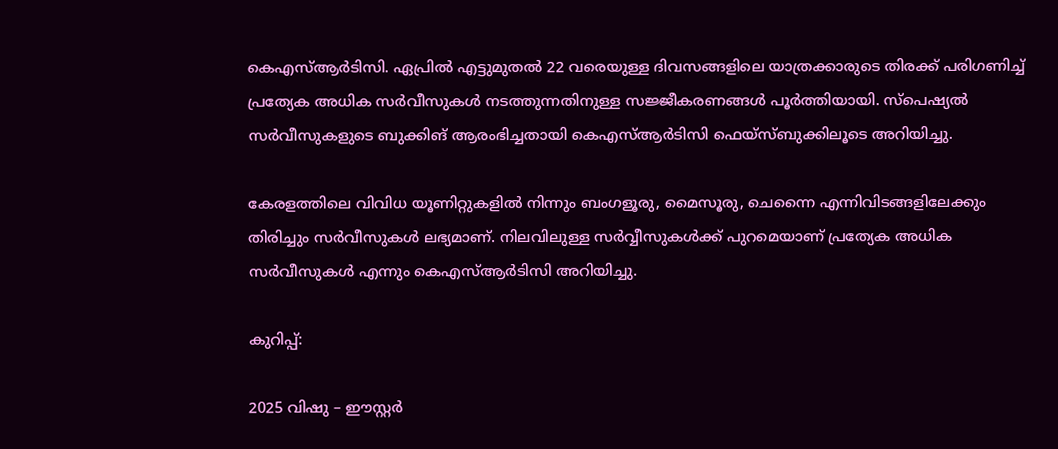കെഎസ്ആര്‍ടിസി. ഏപ്രില്‍ എട്ടുമുതല്‍ 22 വരെയുള്ള ദിവസങ്ങളിലെ യാത്രക്കാരുടെ തിരക്ക് പരിഗണിച്ച് പ്രത്യേക അധിക സര്‍വീസുകള്‍ നടത്തുന്നതിനുള്ള സജ്ജീകരണങ്ങള്‍ പൂര്‍ത്തിയായി. സ്‌പെഷ്യല്‍ സര്‍വീസുകളുടെ ബുക്കിങ് ആരംഭിച്ചതായി കെഎസ്ആര്‍ടിസി ഫെയ്‌സ്ബുക്കിലൂടെ അറിയിച്ചു.

കേരളത്തിലെ വിവിധ യൂണിറ്റുകളില്‍ നിന്നും ബംഗളൂരു, മൈസൂരു, ചെന്നൈ എന്നിവിടങ്ങളിലേക്കും തിരിച്ചും സര്‍വീസുകള്‍ ലഭ്യമാണ്. നിലവിലുള്ള സര്‍വ്വീസുകള്‍ക്ക് പുറമെയാണ് പ്രത്യേക അധിക സര്‍വീസുകള്‍ എന്നും കെഎസ്ആര്‍ടിസി അറിയിച്ചു.

കുറിപ്പ്:

2025 വിഷു – ഈസ്റ്റര്‍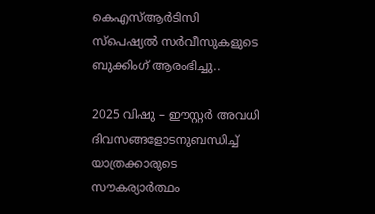കെഎസ്ആര്‍ടിസി സ്‌പെഷ്യല്‍ സര്‍വീസുകളുടെ ബുക്കിംഗ് ആരംഭിച്ചു..

2025 വിഷു – ഈസ്റ്റര്‍ അവധി ദിവസങ്ങളോടനുബന്ധിച്ച് യാത്രക്കാരുടെ സൗകര്യാര്‍ത്ഥം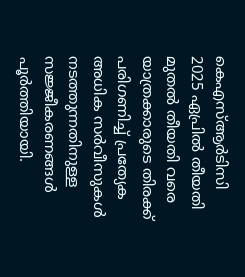കെഎസ്ആര്‍ടിസി 2025 ഏപ്രില്‍ തീയതി മുതല്‍ തീയതി വരെ യാത്രക്കാരുടെ തിരക്ക് പരിഗണിച്ച് പ്രത്യേക അധിക സര്‍വീസുകള്‍ നടത്തുന്നതിനുള്ള സജ്ജീകരണങ്ങള്‍ പൂര്‍ത്തിയായി.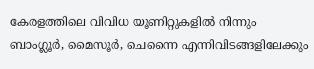കേരളത്തിലെ വിവിധ യൂണിറ്റുകളില്‍ നിന്നും ബാംഗ്ലൂര്‍, മൈസൂര്‍, ചെന്നൈ എന്നിവിടങ്ങളിലേക്കും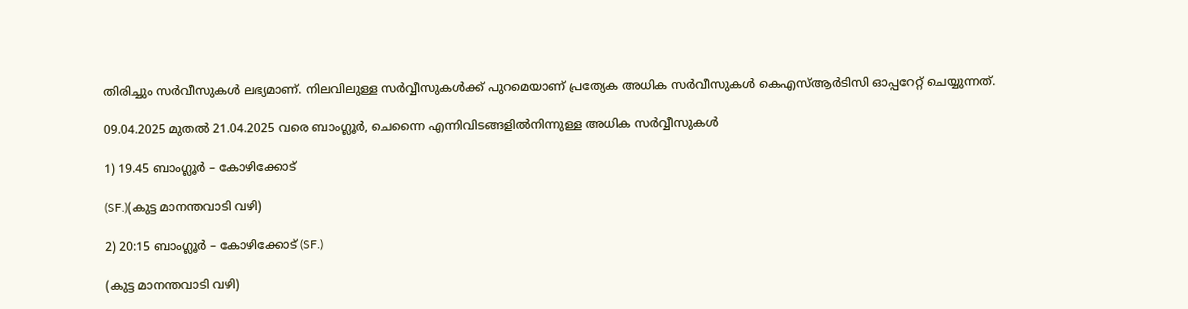തിരിച്ചും സര്‍വീസുകള്‍ ലഭ്യമാണ്. നിലവിലുള്ള സര്‍വ്വീസുകള്‍ക്ക് പുറമെയാണ് പ്രത്യേക അധിക സര്‍വീസുകള്‍ കെഎസ്ആര്‍ടിസി ഓപ്പറേറ്റ് ചെയ്യുന്നത്.

09.04.2025 മുതല്‍ 21.04.2025 വരെ ബാംഗ്ലൂര്‍, ചെന്നൈ എന്നിവിടങ്ങളില്‍നിന്നുള്ള അധിക സര്‍വ്വീസുകള്‍

1) 19.45 ബാംഗ്ലൂര്‍ – കോഴിക്കോട്

(SF.)(കുട്ട മാനന്തവാടി വഴി)

2) 20:15 ബാംഗ്ലൂര്‍ – കോഴിക്കോട് (SF.)

(കുട്ട മാനന്തവാടി വഴി)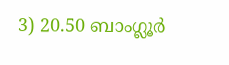3) 20.50 ബാംഗ്ലൂര്‍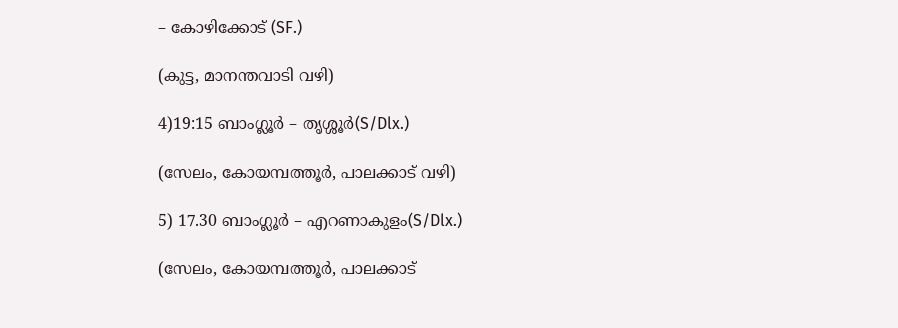– കോഴിക്കോട് (SF.)

(കുട്ട, മാനന്തവാടി വഴി)

4)19:15 ബാംഗ്ലൂര്‍ – തൃശ്ശൂര്‍(S/Dlx.)

(സേലം, കോയമ്പത്തൂര്‍, പാലക്കാട് വഴി)

5) 17.30 ബാംഗ്ലൂര്‍ – എറണാകുളം(S/Dlx.)

(സേലം, കോയമ്പത്തൂര്‍, പാലക്കാട്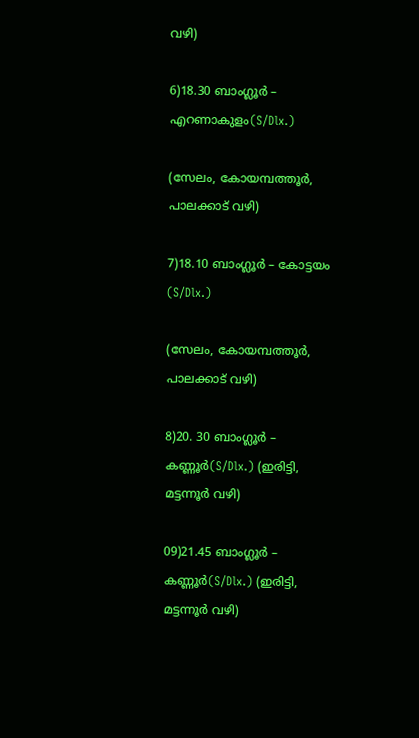വഴി)

6)18.30 ബാംഗ്ലൂര്‍ – എറണാകുളം(S/Dlx.)

(സേലം, കോയമ്പത്തൂര്‍, പാലക്കാട് വഴി)

7)18.10 ബാംഗ്ലൂര്‍ – കോട്ടയം (S/Dlx.)

(സേലം, കോയമ്പത്തൂര്‍, പാലക്കാട് വഴി)

8)20. 30 ബാംഗ്ലൂര്‍ – കണ്ണൂര്‍(S/Dlx.) (ഇരിട്ടി, മട്ടന്നൂര്‍ വഴി)

09)21.45 ബാംഗ്ലൂര്‍ – കണ്ണൂര്‍(S/Dlx.) (ഇരിട്ടി, മട്ടന്നൂര്‍ വഴി)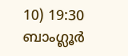10) 19:30 ബാംഗ്ലൂര്‍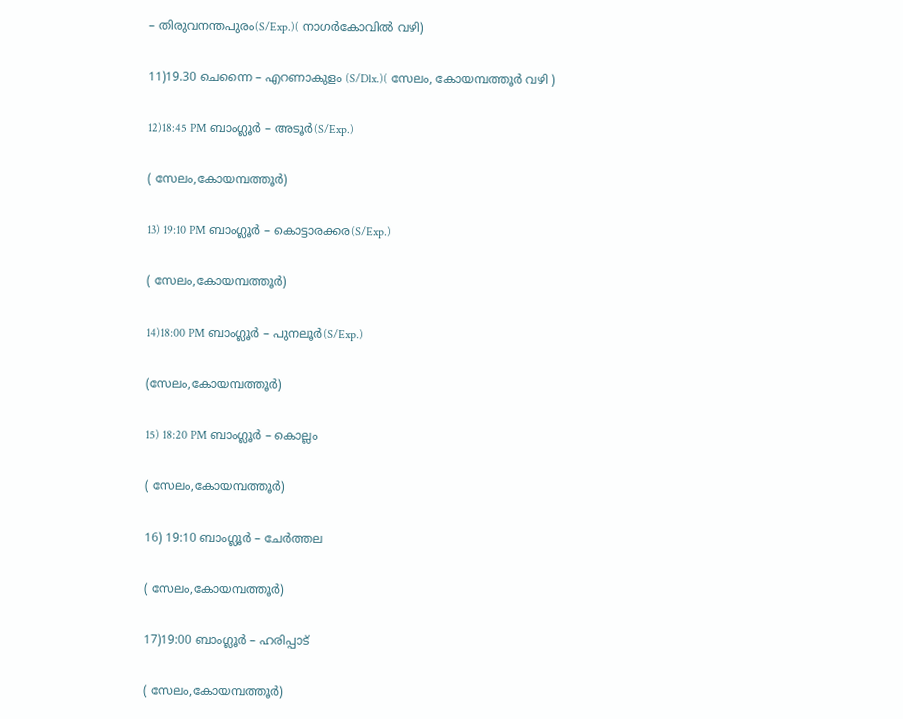– തിരുവനന്തപുരം(S/Exp.)( നാഗര്‍കോവില്‍ വഴി)

11)19.30 ചെന്നൈ – എറണാകുളം (S/Dlx.)( സേലം, കോയമ്പത്തൂര്‍ വഴി )

12)18:45 PM ബാംഗ്ലൂര്‍ – അടൂര്‍(S/Exp.)

( സേലം,കോയമ്പത്തൂര്‍)

13) 19:10 PM ബാംഗ്ലൂര്‍ – കൊട്ടാരക്കര(S/Exp.)

( സേലം,കോയമ്പത്തൂര്‍)

14)18:00 PM ബാംഗ്ലൂര്‍ – പുനലൂര്‍(S/Exp.)

(സേലം,കോയമ്പത്തൂര്‍)

15) 18:20 PM ബാംഗ്ലൂര്‍ – കൊല്ലം

( സേലം,കോയമ്പത്തൂര്‍)

16) 19:10 ബാംഗ്ലൂര്‍ – ചേര്‍ത്തല

( സേലം,കോയമ്പത്തൂര്‍)

17)19:00 ബാംഗ്ലൂര്‍ – ഹരിപ്പാട്

( സേലം,കോയമ്പത്തൂര്‍)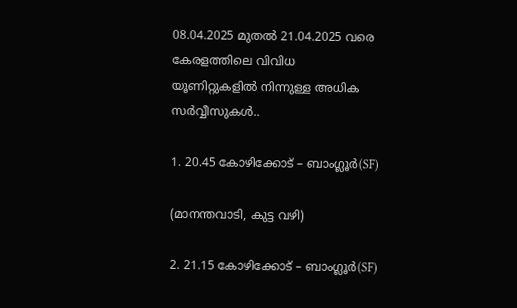08.04.2025 മുതല്‍ 21.04.2025 വരെ കേരളത്തിലെ വിവിധ യൂണിറ്റുകളില്‍ നിന്നുള്ള അധിക സര്‍വ്വീസുകള്‍..

1. 20.45 കോഴിക്കോട് – ബാംഗ്ലൂര്‍(SF)

(മാനന്തവാടി, കുട്ട വഴി)

2. 21.15 കോഴിക്കോട് – ബാംഗ്ലൂര്‍(SF)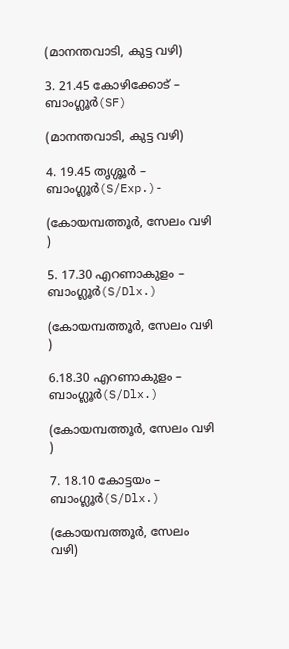(മാനന്തവാടി, കുട്ട വഴി)

3. 21.45 കോഴിക്കോട് – ബാംഗ്ലൂര്‍(SF)

(മാനന്തവാടി, കുട്ട വഴി)

4. 19.45 തൃശ്ശൂര്‍ – ബാംഗ്ലൂര്‍(S/Exp.)-

(കോയമ്പത്തൂര്‍, സേലം വഴി )

5. 17.30 എറണാകുളം – ബാംഗ്ലൂര്‍(S/Dlx.)

(കോയമ്പത്തൂര്‍, സേലം വഴി )

6.18.30 എറണാകുളം – ബാംഗ്ലൂര്‍(S/Dlx.)

(കോയമ്പത്തൂര്‍, സേലം വഴി )

7. 18.10 കോട്ടയം – ബാംഗ്ലൂര്‍(S/Dlx.)

(കോയമ്പത്തൂര്‍, സേലം വഴി)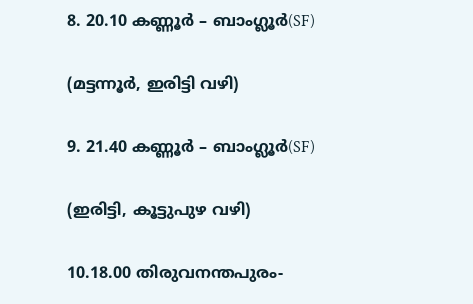8. 20.10 കണ്ണൂര്‍ – ബാംഗ്ലൂര്‍(SF)

(മട്ടന്നൂര്‍, ഇരിട്ടി വഴി)

9. 21.40 കണ്ണൂര്‍ – ബാംഗ്ലൂര്‍(SF)

(ഇരിട്ടി, കൂട്ടുപുഴ വഴി)

10.18.00 തിരുവനന്തപുരം-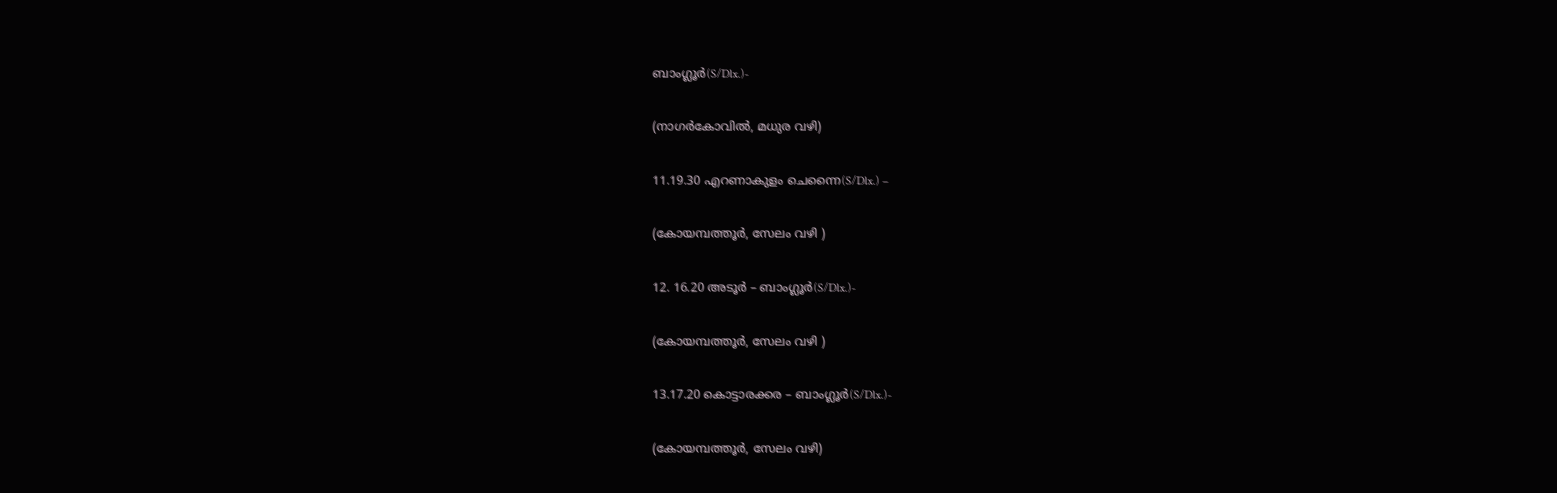ബാംഗ്ലൂര്‍(S/Dlx.)-

(നാഗര്‍കോവില്‍, മധുര വഴി)

11.19.30 എറണാകുളം ചെന്നൈ(S/Dlx.) –

(കോയമ്പത്തൂര്‍, സേലം വഴി )

12. 16.20 അടൂര്‍ – ബാംഗ്ലൂര്‍(S/Dlx.)-

(കോയമ്പത്തൂര്‍, സേലം വഴി )

13.17.20 കൊട്ടാരക്കര – ബാംഗ്ലൂര്‍(S/Dlx.)-

(കോയമ്പത്തൂര്‍, സേലം വഴി)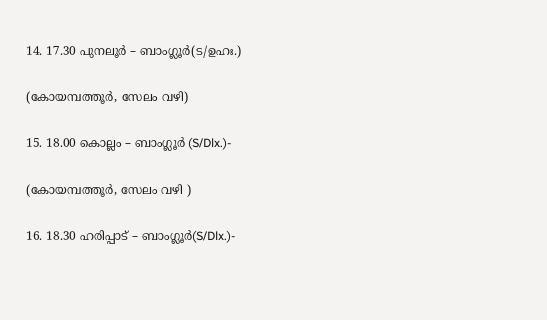14. 17.30 പുനലൂര്‍ – ബാംഗ്ലൂര്‍(ട/ഉഹഃ.)

(കോയമ്പത്തൂര്‍, സേലം വഴി)

15. 18.00 കൊല്ലം – ബാംഗ്ലൂര്‍ (S/Dlx.)-

(കോയമ്പത്തൂര്‍, സേലം വഴി )

16. 18.30 ഹരിപ്പാട് – ബാംഗ്ലൂര്‍(S/Dlx.)-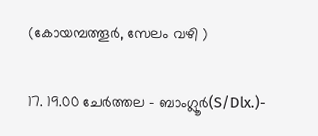(കോയമ്പത്തൂര്‍, സേലം വഴി )

17. 19.00 ചേര്‍ത്തല – ബാംഗ്ലൂര്‍(S/Dlx.)-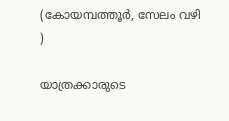(കോയമ്പത്തൂര്‍, സേലം വഴി )

യാത്രക്കാരുടെ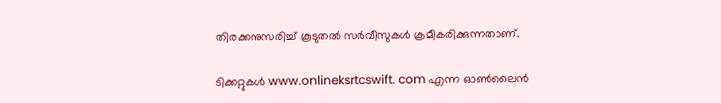തിരക്കനുസരിച്ച് കൂടുതല്‍ സര്‍വീസുകള്‍ ക്രമീകരിക്കുന്നതാണ്.

ടിക്കറ്റുകള്‍ www.onlineksrtcswift. com എന്ന ഓണ്‍ലൈന്‍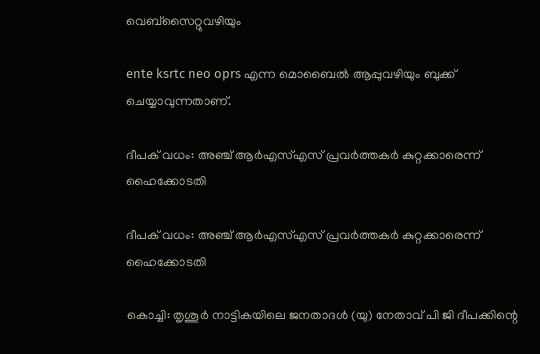വെബ്‌സൈറ്റുവഴിയും

ente ksrtc neo oprs എന്ന മൊബൈല്‍ ആപ്പുവഴിയും ബുക്ക് ചെയ്യാവുന്നതാണ്.

ദീപക് വധം: അഞ്ച് ആര്‍എസ്എസ് പ്രവര്‍ത്തകര്‍ കുറ്റക്കാരെന്ന് ഹൈക്കോടതി

ദീപക് വധം: അഞ്ച് ആര്‍എസ്എസ് പ്രവര്‍ത്തകര്‍ കുറ്റക്കാരെന്ന് ഹൈക്കോടതി

കൊച്ചി: തൃശൂര്‍ നാട്ടികയിലെ ജനതാദള്‍ (യു) നേതാവ് പി ജി ദീപക്കിന്റെ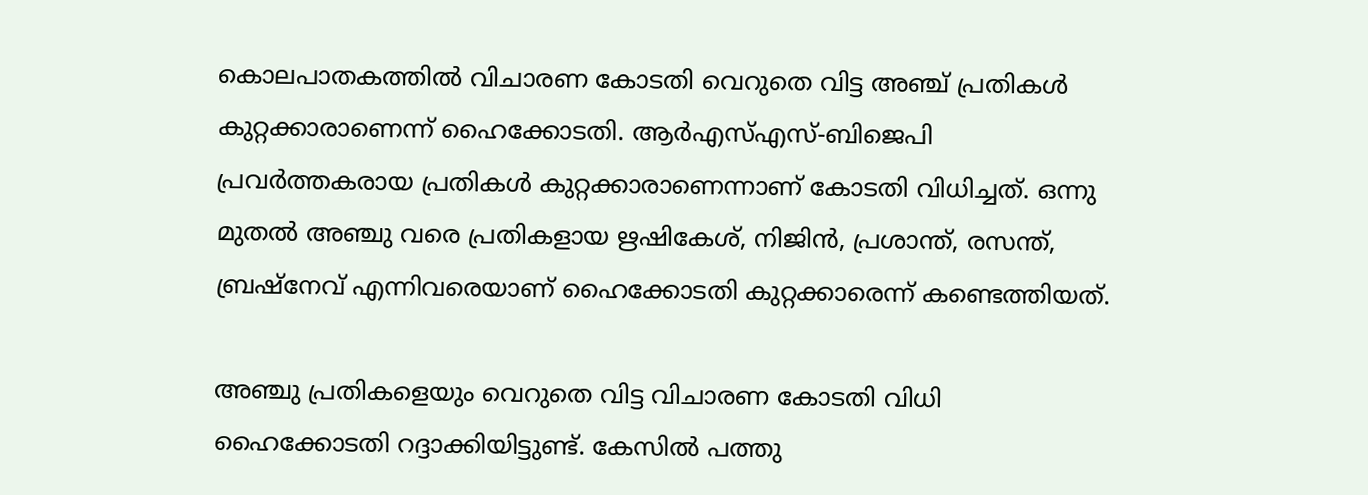കൊലപാതകത്തില്‍ വിചാരണ കോടതി വെറുതെ വിട്ട അഞ്ച് പ്രതികള്‍ കുറ്റക്കാരാണെന്ന് ഹൈക്കോടതി. ആര്‍എസ്എസ്-ബിജെപി പ്രവര്‍ത്തകരായ പ്രതികള്‍ കുറ്റക്കാരാണെന്നാണ് കോടതി വിധിച്ചത്. ഒന്നു മുതല്‍ അഞ്ചു വരെ പ്രതികളായ ഋഷികേശ്, നിജിന്‍, പ്രശാന്ത്, രസന്ത്, ബ്രഷ്‌നേവ് എന്നിവരെയാണ് ഹൈക്കോടതി കുറ്റക്കാരെന്ന് കണ്ടെത്തിയത്.

അഞ്ചു പ്രതികളെയും വെറുതെ വിട്ട വിചാരണ കോടതി വിധി ഹൈക്കോടതി റദ്ദാക്കിയിട്ടുണ്ട്. കേസില്‍ പത്തു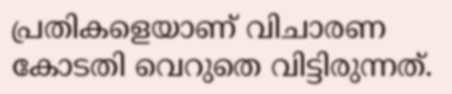പ്രതികളെയാണ് വിചാരണ കോടതി വെറുതെ വിട്ടിരുന്നത്.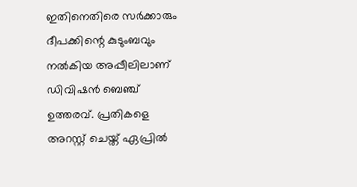ഇതിനെതിരെ സര്‍ക്കാരും ദീപക്കിന്റെ കുടുംബവും നല്‍കിയ അപ്പീലിലാണ് ഡിവിഷന്‍ ബെഞ്ച് ഉത്തരവ്. പ്രതികളെ അറസ്റ്റ് ചെയ്ത് ഏപ്രില്‍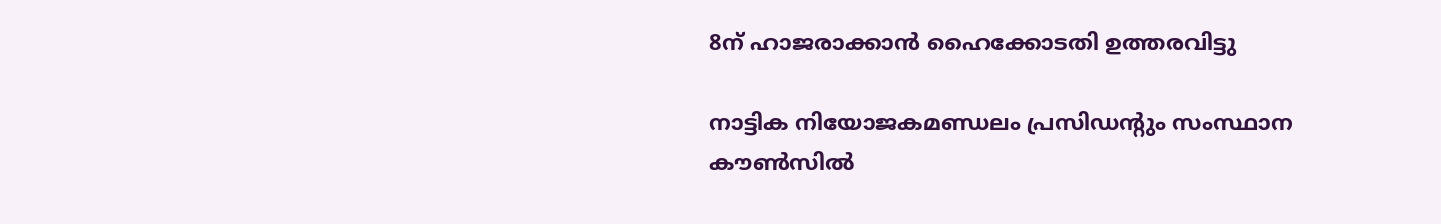8ന് ഹാജരാക്കാന്‍ ഹൈക്കോടതി ഉത്തരവിട്ടു

നാട്ടിക നിയോജകമണ്ഡലം പ്രസിഡന്റും സംസ്ഥാന കൗണ്‍സില്‍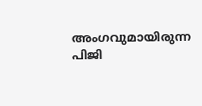അംഗവുമായിരുന്ന പിജി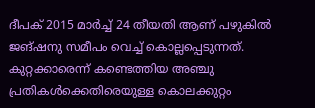ദീപക് 2015 മാര്‍ച്ച് 24 തീയതി ആണ് പഴുകില്‍ ജങ്ഷനു സമീപം വെച്ച് കൊല്ലപ്പെടുന്നത്. കുറ്റക്കാരെന്ന് കണ്ടെത്തിയ അഞ്ചു പ്രതികള്‍ക്കെതിരെയുള്ള കൊലക്കുറ്റം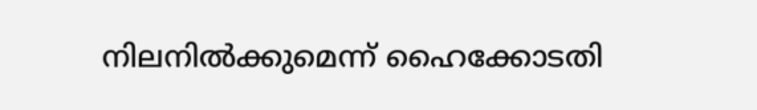നിലനില്‍ക്കുമെന്ന് ഹൈക്കോടതി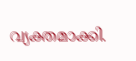വ്യക്തമാക്കി.